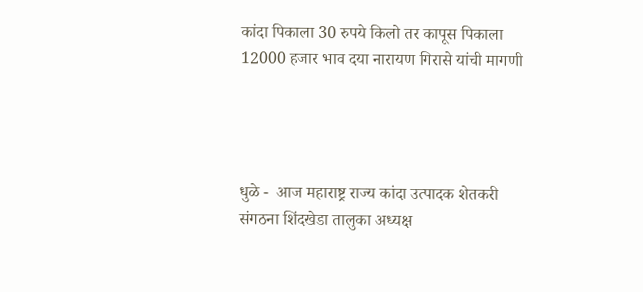कांदा पिकाला 30 रुपये किलो तर कापूस पिकाला 12000 हजार भाव दया नारायण गिरासे यांची मागणी




धुळे -  आज महाराष्ट्र राज्य कांदा उत्पादक शेतकरी संगठना शिंदखेडा तालुका अध्यक्ष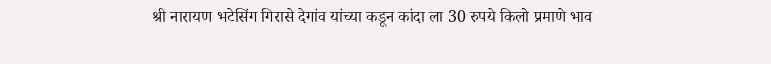श्री नारायण भटेसिंग गिरासे देगांव यांच्या कडून कांदा ला 30 रुपये किलो प्रमाणे भाव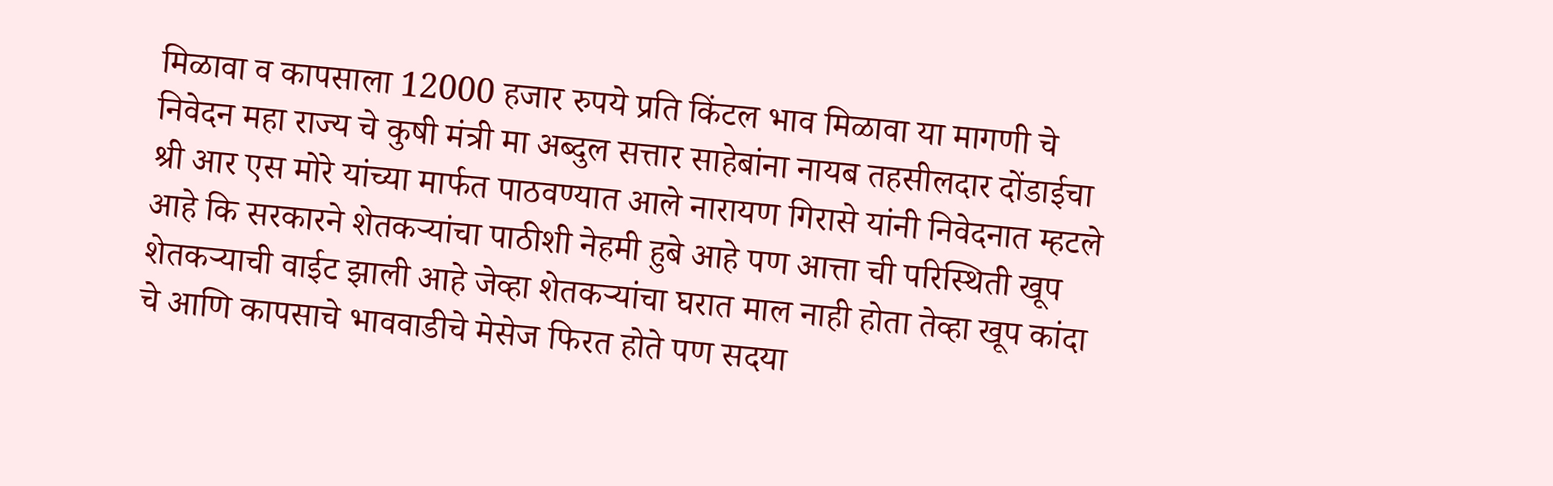मिळावा व कापसाला 12000 हजार रुपये प्रति किंटल भाव मिळावा या मागणी चे निवेदन महा राज्य चे कुषी मंत्री मा अब्दुल सत्तार साहेबांना नायब तहसीलदार दोंडाईचा श्री आर एस मोरे यांच्या मार्फत पाठवण्यात आले नारायण गिरासे यांनी निवेदनात म्हटले आहे कि सरकारने शेतकऱ्यांचा पाठीशी नेहमी हुबे आहे पण आत्ता ची परिस्थिती खूप शेतकऱ्याची वाईट झाली आहे जेव्हा शेतकऱ्यांचा घरात माल नाही होता तेव्हा खूप कांदा चे आणि कापसाचे भाववाडीचे मेसेज फिरत होते पण सदया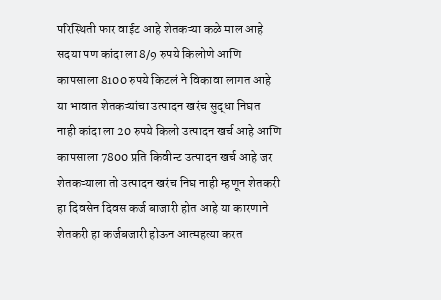परिस्थिती फार वाईट आहे शेतकऱ्या कळे माल आहे सदया पण कांदा ला 8/9 रुपये किलोणे आणि कापसाला 8100 रुपये किटलं ने विकावा लागत आहे या भावात शेतकऱ्यांचा उत्पादन खरंच सुद्धा निघत नाही कांदा ला 20 रुपये किलो उत्पादन खर्च आहे आणि कापसाला 7800 प्रति किवीन्ट उत्पादन खर्च आहे जर शेतकऱ्याला तो उत्पादन खरंच निघ नाही म्हणून शेतकरी हा दिवसेन दिवस कर्ज बाजारी होत आहे या कारणाने शेतकरी हा कर्जबजारी होऊन आत्महत्या करत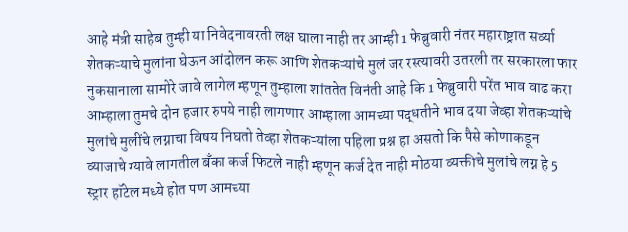आहे मंत्री साहेब तुम्ही या निवेदनावरती लक्ष घाला नाही तर आम्ही 1 फेब्रुवारी नंतर महाराष्ट्रात सर्व्या शेतकऱ्याचे मुलांना घेऊन आंदोलन करू आणि शेतकऱ्यांचे मुलं जर रस्त्यावरी उतरली तर सरकारला फार नुकसानाला सामोरे जावे लागेल म्हणून तुम्हाला शांततेत विनंती आहे कि 1 फेब्रुवारी परेंत भाव वाढ करा आम्हाला तुमचे दोन हजार रुपये नाही लागणार आम्हाला आमच्या पद्धतीने भाव दया जेव्हा शेतकऱ्यांचे मुलांचे मुलींचे लग्नाचा विषय निघतो तेव्हा शेतकऱ्यांला पहिला प्रश्न हा असतो कि पैसे कोणाकडून व्याजाचे ग्यावे लागतील बँका कर्ज फिटले नाही म्हणून कर्ज देत नाही मोठया व्यक्तीचे मुलांचे लग्न हे 5 स्ट्रार हॉटेल मध्ये होत पण आमच्या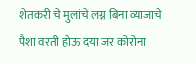शेतकरी चे मुलांचे लग्न बिना व्याजाचे पैशा वरती होऊ दया जर कोरोना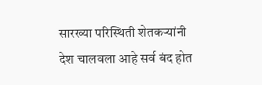सारख्या परिस्थिती शेतकऱ्यांनी देश चालवला आहे सर्व बंद होत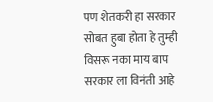पण शेतकरी हा सरकार सोबत हुबा होता हे तुम्ही विसरू नका माय बाप सरकार ला विनंती आहे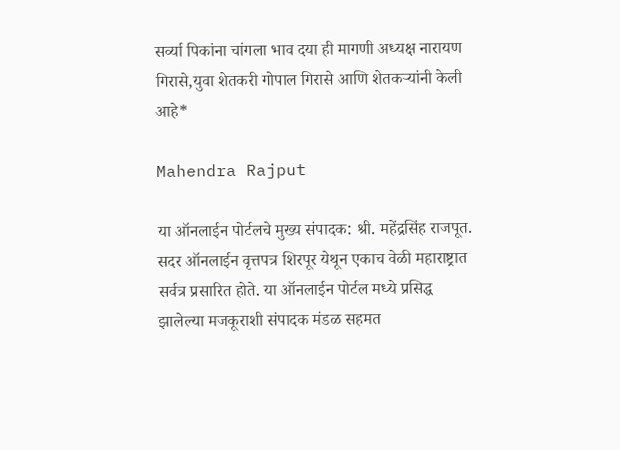सर्व्या पिकांना चांगला भाव दया ही मागणी अध्यक्ष नारायण गिरासे,युवा शेतकरी गोपाल गिरासे आणि शेतकऱ्यांनी केली आहे*

Mahendra Rajput

या ऑनलाईन पोर्टलचे मुख्य संपादक: श्री. महेंद्रसिंह राजपूत. सदर ऑनलाईन वृत्तपत्र शिरपूर येथून एकाच वेळी महाराष्ट्रात सर्वत्र प्रसारित होते. या ऑनलाईन पोर्टल मध्ये प्रसिद्ध झालेल्या मजकूराशी संपादक मंडळ सहमत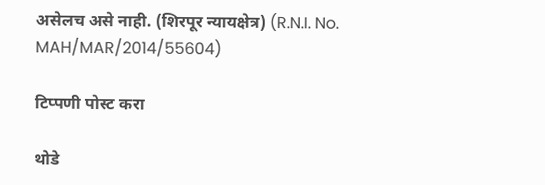असेलच असे नाही. (शिरपूर न्यायक्षेत्र) (R.N.I. No. MAH/MAR/2014/55604)

टिप्पणी पोस्ट करा

थोडे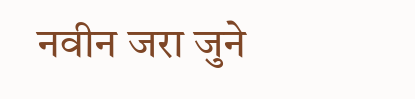नवीन जरा जुने